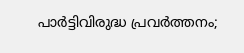പാര്‍ട്ടിവിരുദ്ധ പ്രവര്‍ത്തനം;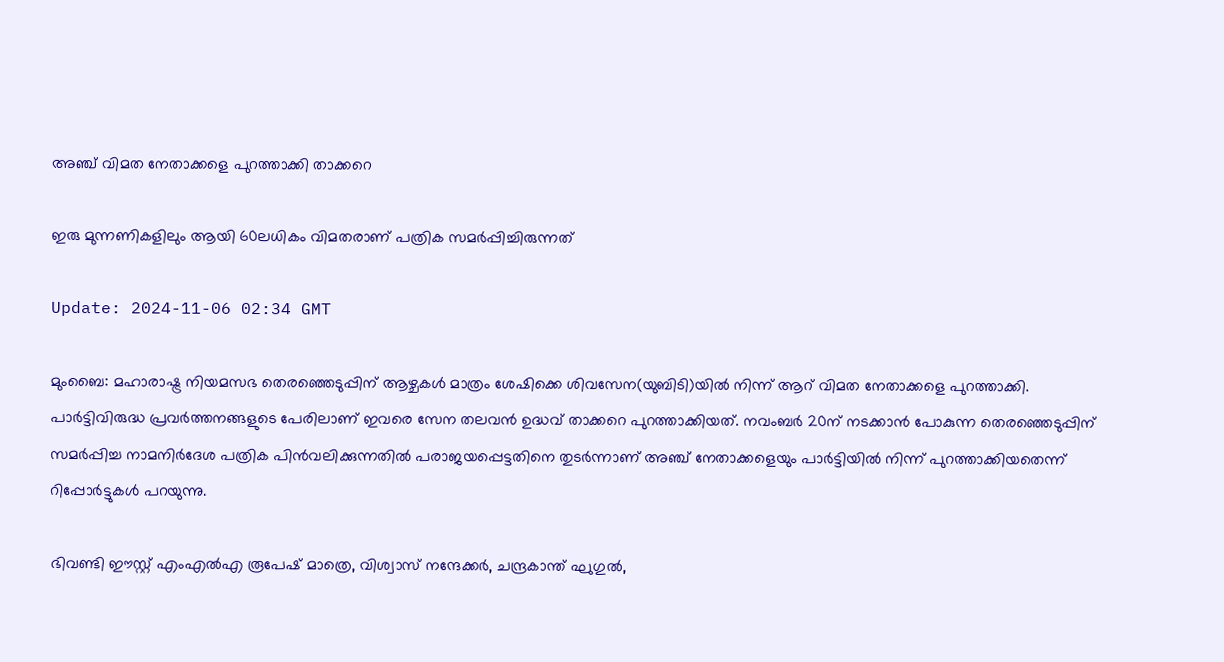അഞ്ച് വിമത നേതാക്കളെ പുറത്താക്കി താക്കറെ

ഇരു മുന്നണികളിലും ആയി 60ലധികം വിമതരാണ് പത്രിക സമർപ്പിച്ചിരുന്നത്

Update: 2024-11-06 02:34 GMT

മുംബൈ: മഹാരാഷ്ട്ര നിയമസഭ തെരഞ്ഞെടുപ്പിന് ആഴ്ചകള്‍ മാത്രം ശേഷിക്കെ ശിവസേന(യുബിടി)യില്‍ നിന്ന് ആറ് വിമത നേതാക്കളെ പുറത്താക്കി. പാര്‍ട്ടിവിരുദ്ധ പ്രവര്‍ത്തനങ്ങളുടെ പേരിലാണ് ഇവരെ സേന തലവന്‍ ഉദ്ധവ് താക്കറെ പുറത്താക്കിയത്. നവംബർ 20ന് നടക്കാന്‍ പോകുന്ന തെരഞ്ഞെടുപ്പിന് സമർപ്പിച്ച നാമനിർദേശ പത്രിക പിൻവലിക്കുന്നതിൽ പരാജയപ്പെട്ടതിനെ തുടര്‍ന്നാണ് അഞ്ച് നേതാക്കളെയും പാർട്ടിയിൽ നിന്ന് പുറത്താക്കിയതെന്ന് റിപ്പോർട്ടുകൾ പറയുന്നു.

ഭിവണ്ടി ഈസ്റ്റ് എംഎൽഎ രൂപേഷ് മാത്രെ, വിശ്വാസ് നന്ദേക്കർ, ചന്ദ്രകാന്ത് ഘുഗുൽ,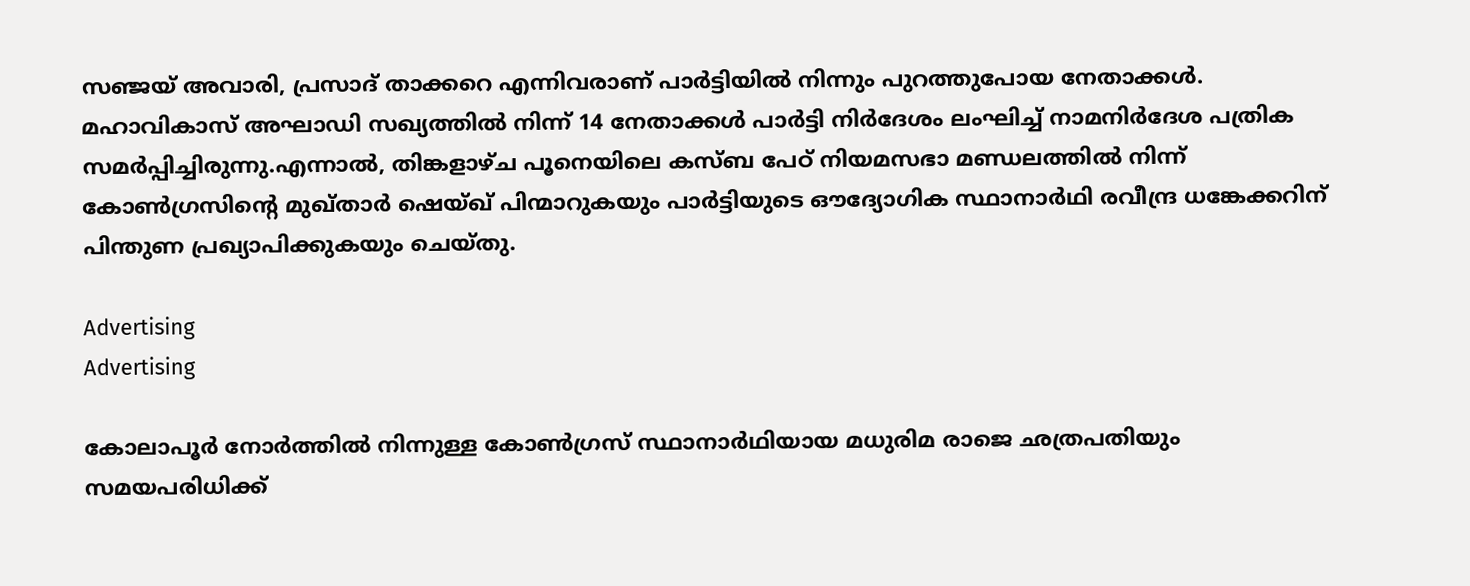സഞ്ജയ് അവാരി, പ്രസാദ് താക്കറെ എന്നിവരാണ് പാര്‍ട്ടിയില്‍ നിന്നും പുറത്തുപോയ നേതാക്കള്‍. മഹാവികാസ് അഘാഡി സഖ്യത്തിൽ നിന്ന് 14 നേതാക്കൾ പാർട്ടി നിർദേശം ലംഘിച്ച് നാമനിർദേശ പത്രിക സമർപ്പിച്ചിരുന്നു.എന്നാൽ, തിങ്കളാഴ്ച പൂനെയിലെ കസ്ബ പേഠ് നിയമസഭാ മണ്ഡലത്തിൽ നിന്ന് കോൺഗ്രസിൻ്റെ മുഖ്താർ ഷെയ്ഖ് പിന്മാറുകയും പാർട്ടിയുടെ ഔദ്യോഗിക സ്ഥാനാർഥി രവീന്ദ്ര ധങ്കേക്കറിന് പിന്തുണ പ്രഖ്യാപിക്കുകയും ചെയ്തു.

Advertising
Advertising

കോലാപൂർ നോർത്തിൽ നിന്നുള്ള കോൺഗ്രസ് സ്ഥാനാർഥിയായ മധുരിമ രാജെ ഛത്രപതിയും സമയപരിധിക്ക്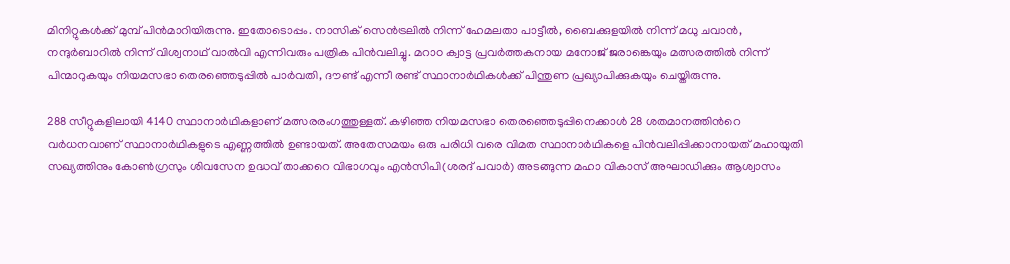മിനിറ്റുകൾക്ക് മുമ്പ് പിൻമാറിയിരുന്നു. ഇതോടൊപ്പം. നാസിക് സെൻട്രലിൽ നിന്ന് ഹേമലതാ പാട്ടീൽ, ബൈക്കുളയിൽ നിന്ന് മധു ചവാൻ, നന്ദുർബാറിൽ നിന്ന് വിശ്വനാഥ് വാൽവി എന്നിവരും പത്രിക പിൻവലിച്ചു. മറാഠ ക്വാട്ട പ്രവർത്തകനായ മനോജ് ജരാങ്കെയും മത്സരത്തിൽ നിന്ന് പിന്മാറുകയും നിയമസഭാ തെരഞ്ഞെടുപ്പിൽ പാർവതി, ദൗണ്ട് എന്നീ രണ്ട് സ്ഥാനാർഥികൾക്ക് പിന്തുണ പ്രഖ്യാപിക്കുകയും ചെയ്തിരുന്നു.

288 സീറ്റുകളിലായി 4140 സ്ഥാനാർഥികളാണ് മത്സരരംഗത്തുള്ളത്. കഴിഞ്ഞ നിയമസഭാ തെരഞ്ഞെടുപ്പിനെക്കാൾ 28 ശതമാനത്തിന്‍റെ വർധനവാണ് സ്ഥാനാർഥികളുടെ എണ്ണത്തിൽ ഉണ്ടായത്. അതേസമയം ഒരു പരിധി വരെ വിമത സ്ഥാനാർഥികളെ പിൻവലിപ്പിക്കാനായത് മഹായുതി സഖ്യത്തിനും കോണ്‍ഗ്രസും ശിവസേന ഉദ്ധവ് താക്കറെ വിഭാഗവും എന്‍സിപി(ശരദ് പവാര്‍) അടങ്ങുന്ന മഹാ വികാസ് അഘാഡിക്കും ആശ്വാസം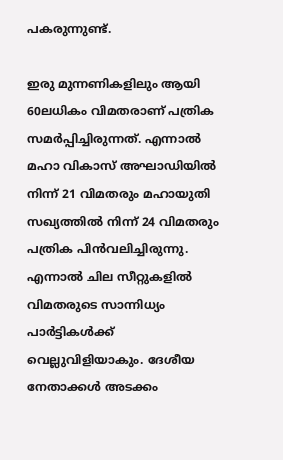പകരുന്നുണ്ട്.

ഇരു മുന്നണികളിലും ആയി 60ലധികം വിമതരാണ് പത്രിക സമർപ്പിച്ചിരുന്നത്. എന്നാൽ മഹാ വികാസ് അഘാഡിയിൽ നിന്ന് 21 വിമതരും മഹായുതി സഖ്യത്തിൽ നിന്ന് 24 വിമതരും പത്രിക പിൻവലിച്ചിരുന്നു. എന്നാൽ ചില സീറ്റുകളിൽ വിമതരുടെ സാന്നിധ്യം പാർട്ടികൾക്ക് വെല്ലുവിളിയാകും. ദേശീയ നേതാക്കൾ അടക്കം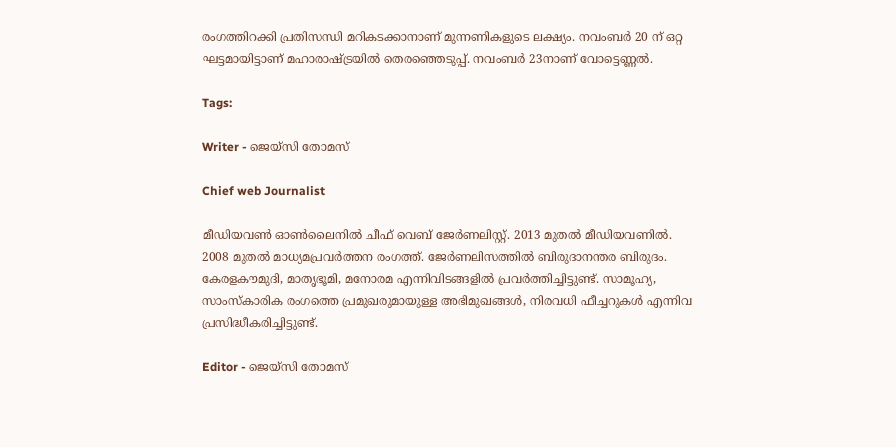രംഗത്തിറക്കി പ്രതിസന്ധി മറികടക്കാനാണ് മുന്നണികളുടെ ലക്ഷ്യം. നവംബർ 20 ന് ഒറ്റ ഘട്ടമായിട്ടാണ് മഹാരാഷ്ട്രയിൽ തെരഞ്ഞെടുപ്പ്. നവംബര്‍ 23നാണ് വോട്ടെണ്ണല്‍.

Tags:

Writer - ജെയ്സി തോമസ്

Chief web Journalist

മീഡിയവൺ ഓൺലൈനിൽ ചീഫ് വെബ് ജേർണലിസ്റ്റ്. 2013 മുതൽ മീഡിയവണിൽ. 2008 മുതൽ മാധ്യമപ്രവർത്തന രംഗത്ത്. ജേർണലിസത്തിൽ ബിരുദാനന്തര ബിരുദം. കേരളകൗമുദി, മാതൃഭൂമി, മനോരമ എന്നിവിടങ്ങളിൽ പ്രവർത്തിച്ചിട്ടുണ്ട്. സാമൂഹ്യ, സാംസ്‌കാരിക രംഗത്തെ പ്രമുഖരുമായുള്ള അഭിമുഖങ്ങൾ, നിരവധി ഫീച്ചറുകൾ എന്നിവ പ്രസിദ്ധീകരിച്ചിട്ടുണ്ട്.

Editor - ജെയ്സി തോമസ്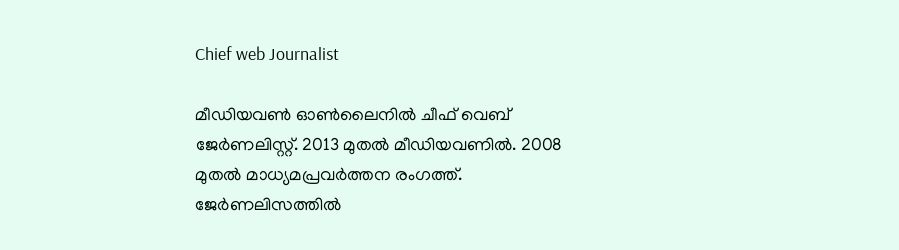Chief web Journalist

മീഡിയവൺ ഓൺലൈനിൽ ചീഫ് വെബ് ജേർണലിസ്റ്റ്. 2013 മുതൽ മീഡിയവണിൽ. 2008 മുതൽ മാധ്യമപ്രവർത്തന രംഗത്ത്. ജേർണലിസത്തിൽ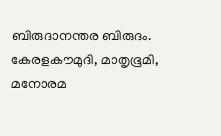ബിരുദാനന്തര ബിരുദം. കേരളകൗമുദി, മാതൃഭൂമി, മനോരമ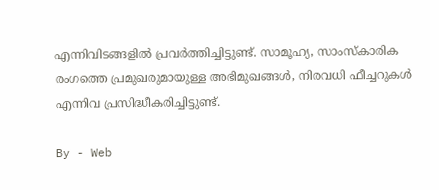എന്നിവിടങ്ങളിൽ പ്രവർത്തിച്ചിട്ടുണ്ട്. സാമൂഹ്യ, സാംസ്‌കാരിക രംഗത്തെ പ്രമുഖരുമായുള്ള അഭിമുഖങ്ങൾ, നിരവധി ഫീച്ചറുകൾ എന്നിവ പ്രസിദ്ധീകരിച്ചിട്ടുണ്ട്.

By - Web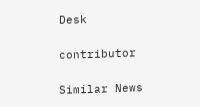Desk

contributor

Similar News